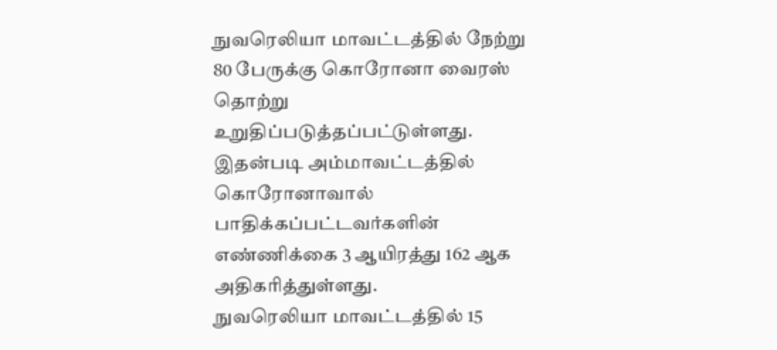நுவரெலியா மாவட்டத்தில் நேற்று 80 பேருக்கு கொரோனா வைரஸ் தொற்று உறுதிப்படுத்தப்பட்டுள்ளது. இதன்படி அம்மாவட்டத்தில் கொரோனாவால் பாதிக்கப்பட்டவர்களின் எண்ணிக்கை 3 ஆயிரத்து 162 ஆக அதிகரித்துள்ளது.
நுவரெலியா மாவட்டத்தில் 15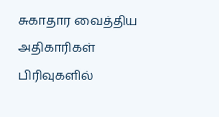சுகாதார வைத்திய அதிகாரிகள் பிரிவுகளில்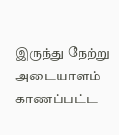இருந்து நேற்று அடையாளம் காணப்பட்ட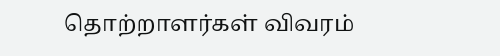தொற்றாளர்கள் விவரம்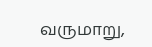வருமாறு,